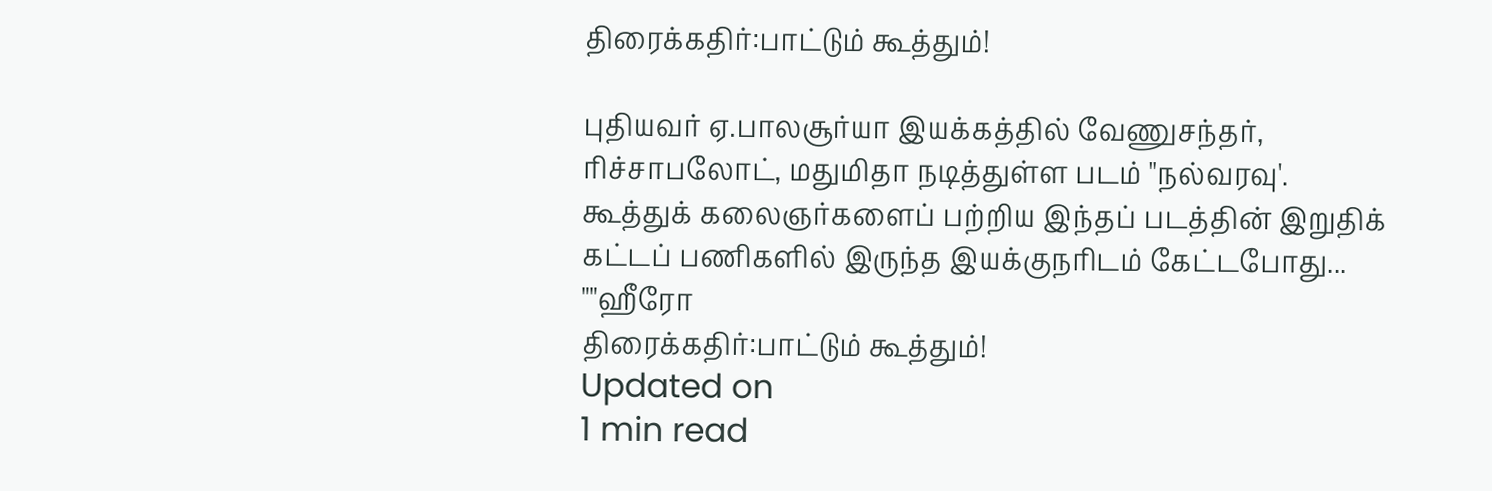திரைக்கதிர்:பாட்டும் கூத்தும்!

புதியவர் ஏ.பாலசூர்யா இயக்கத்தில் வேணுசந்தர், ரிச்சாபலோட், மதுமிதா நடித்துள்ள படம் "நல்வரவு'. கூத்துக் கலைஞர்களைப் பற்றிய இந்தப் படத்தின் இறுதிக் கட்டப் பணிகளில் இருந்த இயக்குநரிடம் கேட்டபோது... ""ஹீரோ
திரைக்கதிர்:பாட்டும் கூத்தும்!
Updated on
1 min read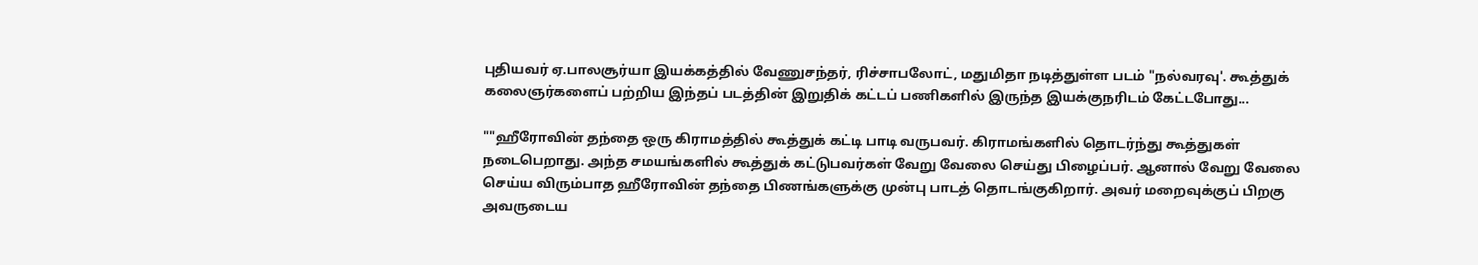புதியவர் ஏ.பாலசூர்யா இயக்கத்தில் வேணுசந்தர், ரிச்சாபலோட், மதுமிதா நடித்துள்ள படம் "நல்வரவு'. கூத்துக் கலைஞர்களைப் பற்றிய இந்தப் படத்தின் இறுதிக் கட்டப் பணிகளில் இருந்த இயக்குநரிடம் கேட்டபோது...

""ஹீரோவின் தந்தை ஒரு கிராமத்தில் கூத்துக் கட்டி பாடி வருபவர். கிராமங்களில் தொடர்ந்து கூத்துகள் நடைபெறாது. அந்த சமயங்களில் கூத்துக் கட்டுபவர்கள் வேறு வேலை செய்து பிழைப்பர். ஆனால் வேறு வேலை செய்ய விரும்பாத ஹீரோவின் தந்தை பிணங்களுக்கு முன்பு பாடத் தொடங்குகிறார். அவர் மறைவுக்குப் பிறகு அவருடைய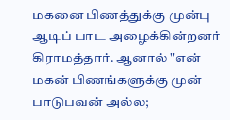மகனை பிணத்துக்கு முன்பு ஆடிப் பாட அழைக்கின்றனர் கிராமத்தார். ஆனால் "என் மகன் பிணங்களுக்கு முன் பாடுபவன் அல்ல;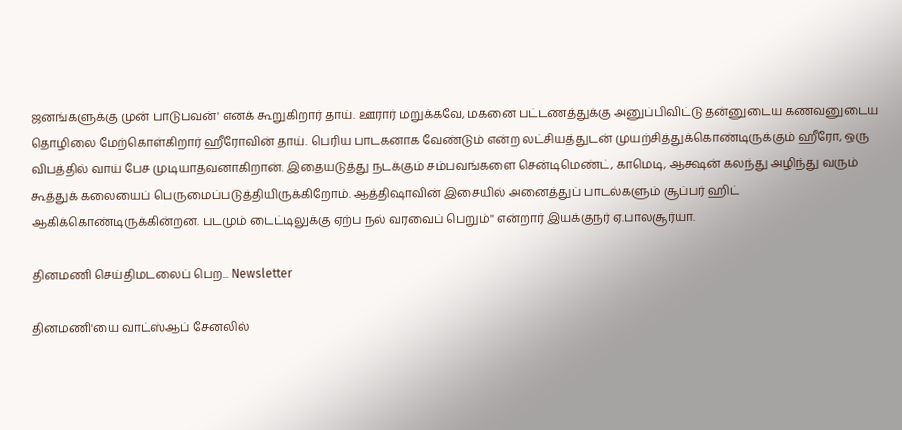ஜனங்களுக்கு முன் பாடுபவன்' எனக் கூறுகிறார் தாய். ஊரார் மறுக்கவே, மகனை பட்டணத்துக்கு அனுப்பிவிட்டு தன்னுடைய கணவனுடைய தொழிலை மேற்கொள்கிறார் ஹீரோவின் தாய். பெரிய பாடகனாக வேண்டும் என்ற லட்சியத்துடன் முயற்சித்துக்கொண்டிருக்கும் ஹீரோ, ஒரு விபத்தில் வாய் பேச முடியாதவனாகிறான். இதையடுத்து நடக்கும் சம்பவங்களை சென்டிமெண்ட், காமெடி, ஆக்ஷன் கலந்து அழிந்து வரும் கூத்துக் கலையைப் பெருமைப்படுத்தியிருக்கிறோம். ஆத்திஷாவின் இசையில் அனைத்துப் பாடல்களும் சூப்பர் ஹிட் ஆகிக்கொண்டிருக்கின்றன. படமும் டைட்டிலுக்கு ஏற்ப நல் வரவைப் பெறும்'' என்றார் இயக்குநர் ஏ.பாலசூர்யா.

தினமணி செய்திமடலைப் பெற... Newsletter

தினமணி'யை வாட்ஸ்ஆப் சேனலில்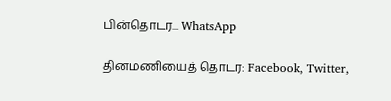பின்தொடர... WhatsApp

தினமணியைத் தொடர: Facebook, Twitter,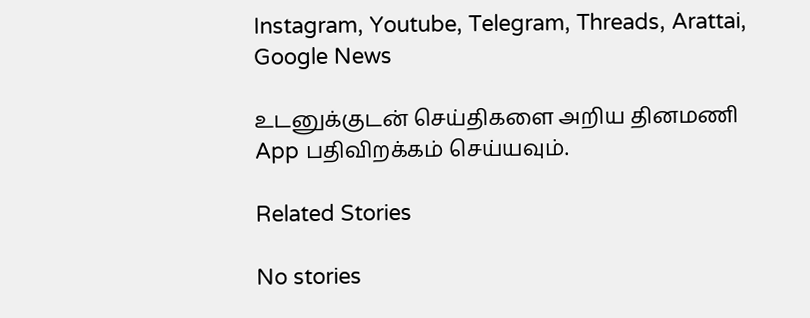Instagram, Youtube, Telegram, Threads, Arattai, Google News

உடனுக்குடன் செய்திகளை அறிய தினமணி App பதிவிறக்கம் செய்யவும்.

Related Stories

No stories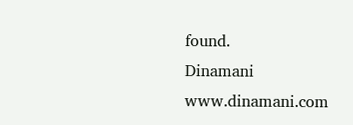found.
Dinamani
www.dinamani.com